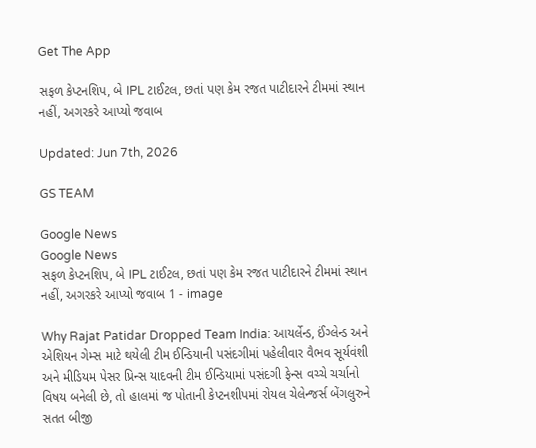Get The App

સફળ કેપ્ટનશિપ, બે IPL ટાઈટલ, છતાં પણ કેમ રજત પાટીદારને ટીમમાં સ્થાન નહીં, અગરકરે આપ્યો જવાબ

Updated: Jun 7th, 2026

GS TEAM

Google News
Google News
સફળ કેપ્ટનશિપ, બે IPL ટાઈટલ, છતાં પણ કેમ રજત પાટીદારને ટીમમાં સ્થાન નહીં, અગરકરે આપ્યો જવાબ 1 - image

Why Rajat Patidar Dropped Team India: આયર્લેન્ડ, ઈંગ્લેન્ડ અને એશિયન ગેમ્સ માટે થયેલી ટીમ ઈન્ડિયાની પસંદગીમાં પહેલીવાર વૈભવ સૂર્યવંશી અને મીડિયમ પેસર પ્રિન્સ યાદવની ટીમ ઈન્ડિયામાં પસંદગી ફેન્સ વચ્ચે ચર્ચાનો વિષય બનેલી છે, તો હાલમાં જ પોતાની કેપ્ટનશીપમાં રોયલ ચેલેન્જર્સ બેંગલુરુને સતત બીજી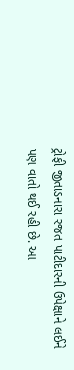ટ્રોફી જીતાડનારા રજત પાટીદારની ઉપેક્ષાને લઈને પણ વાતો થઈ રહી છે. આ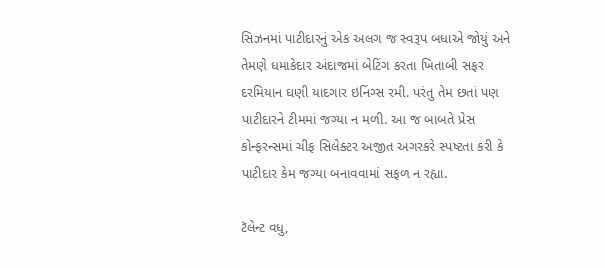સિઝનમાં પાટીદારનું એક અલગ જ સ્વરૂપ બધાએ જોયું અને તેમણે ધમાકેદાર અંદાજમાં બેટિંગ કરતા ખિતાબી સફર દરમિયાન ઘણી યાદગાર ઇનિંગ્સ રમી. પરંતુ તેમ છતાં પણ પાટીદારને ટીમમાં જગ્યા ન મળી. આ જ બાબતે પ્રેસ કોન્ફરન્સમાં ચીફ સિલેક્ટર અજીત અગરકરે સ્પષ્ટતા કરી કે પાટીદાર કેમ જગ્યા બનાવવામાં સફળ ન રહ્યા.

ટૅલેન્ટ વધુ,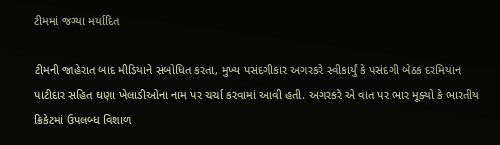ટીમમાં જગ્યા મર્યાદિત

ટીમની જાહેરાત બાદ મીડિયાને સંબોધિત કરતા, મુખ્ય પસંદગીકાર અગરકરે સ્વીકાર્યું કે પસંદગી બેઠક દરમિયાન પાટીદાર સહિત ઘણા ખેલાડીઓના નામ પર ચર્ચા કરવામાં આવી હતી. અગરકરે એ વાત પર ભાર મૂક્યો કે ભારતીય ક્રિકેટમાં ઉપલબ્ધ વિશાળ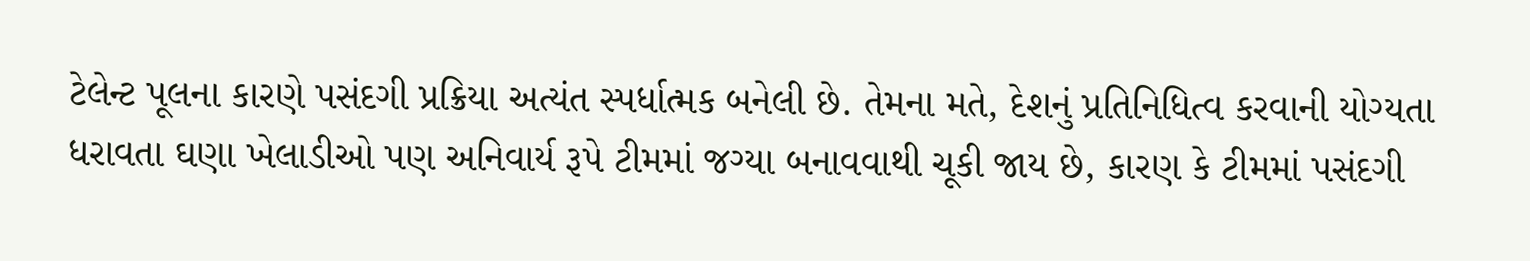ટેલેન્ટ પૂલના કારણે પસંદગી પ્રક્રિયા અત્યંત સ્પર્ધાત્મક બનેલી છે. તેમના મતે, દેશનું પ્રતિનિધિત્વ કરવાની યોગ્યતા ધરાવતા ઘણા ખેલાડીઓ પણ અનિવાર્ય રૂપે ટીમમાં જગ્યા બનાવવાથી ચૂકી જાય છે, કારણ કે ટીમમાં પસંદગી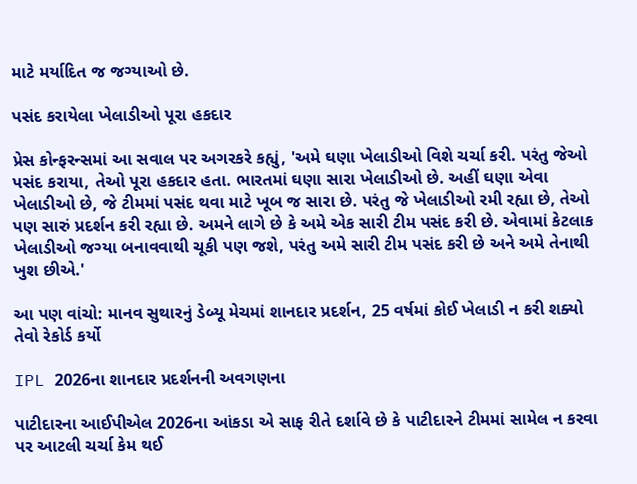માટે મર્યાદિત જ જગ્યાઓ છે.

પસંદ કરાયેલા ખેલાડીઓ પૂરા હકદાર

પ્રેસ કોન્ફરન્સમાં આ સવાલ પર અગરકરે કહ્યું, 'અમે ઘણા ખેલાડીઓ વિશે ચર્ચા કરી. પરંતુ જેઓ પસંદ કરાયા, તેઓ પૂરા હકદાર હતા. ભારતમાં ઘણા સારા ખેલાડીઓ છે. અહીં ઘણા એવા ખેલાડીઓ છે, જે ટીમમાં પસંદ થવા માટે ખૂબ જ સારા છે. પરંતુ જે ખેલાડીઓ રમી રહ્યા છે, તેઓ પણ સારું પ્રદર્શન કરી રહ્યા છે. અમને લાગે છે કે અમે એક સારી ટીમ પસંદ કરી છે. એવામાં કેટલાક ખેલાડીઓ જગ્યા બનાવવાથી ચૂકી પણ જશે, પરંતુ અમે સારી ટીમ પસંદ કરી છે અને અમે તેનાથી ખુશ છીએ.'

આ પણ વાંચો: માનવ સુથારનું ડેબ્યૂ મેચમાં શાનદાર પ્રદર્શન, 25 વર્ષમાં કોઈ ખેલાડી ન કરી શક્યો તેવો રેકોર્ડ કર્યો

IPL 2026ના શાનદાર પ્રદર્શનની અવગણના

પાટીદારના આઈપીએલ 2026ના આંકડા એ સાફ રીતે દર્શાવે છે કે પાટીદારને ટીમમાં સામેલ ન કરવા પર આટલી ચર્ચા કેમ થઈ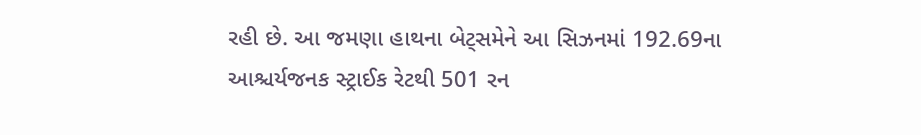રહી છે. આ જમણા હાથના બેટ્સમેને આ સિઝનમાં 192.69ના આશ્ચર્યજનક સ્ટ્રાઈક રેટથી 501 રન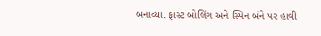બનાવ્યા. ફાસ્ટ બોલિંગ અને સ્પિન બંને પર હાવી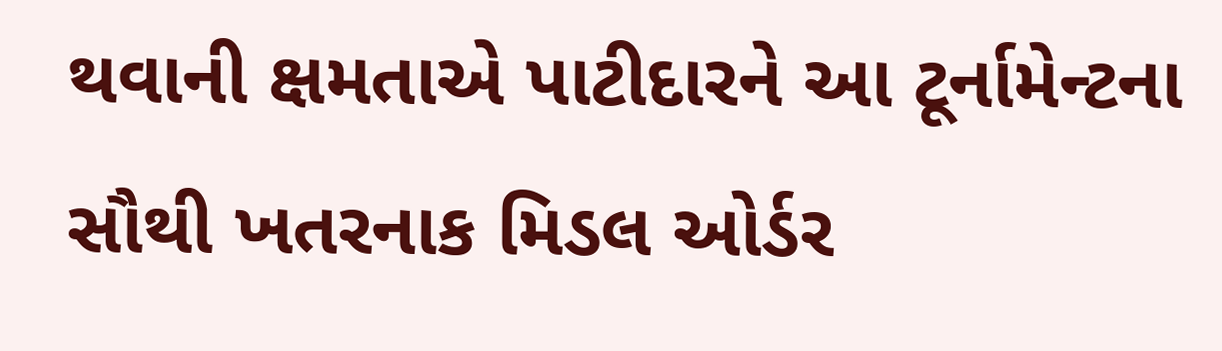થવાની ક્ષમતાએ પાટીદારને આ ટૂર્નામેન્ટના સૌથી ખતરનાક મિડલ ઓર્ડર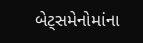બેટ્સમેનોમાંના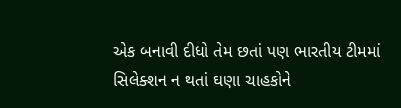એક બનાવી દીધો તેમ છતાં પણ ભારતીય ટીમમાં સિલેક્શન ન થતાં ઘણા ચાહકોને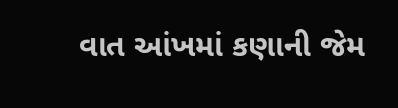વાત આંખમાં કણાની જેમ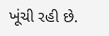ખૂંચી રહી છે.